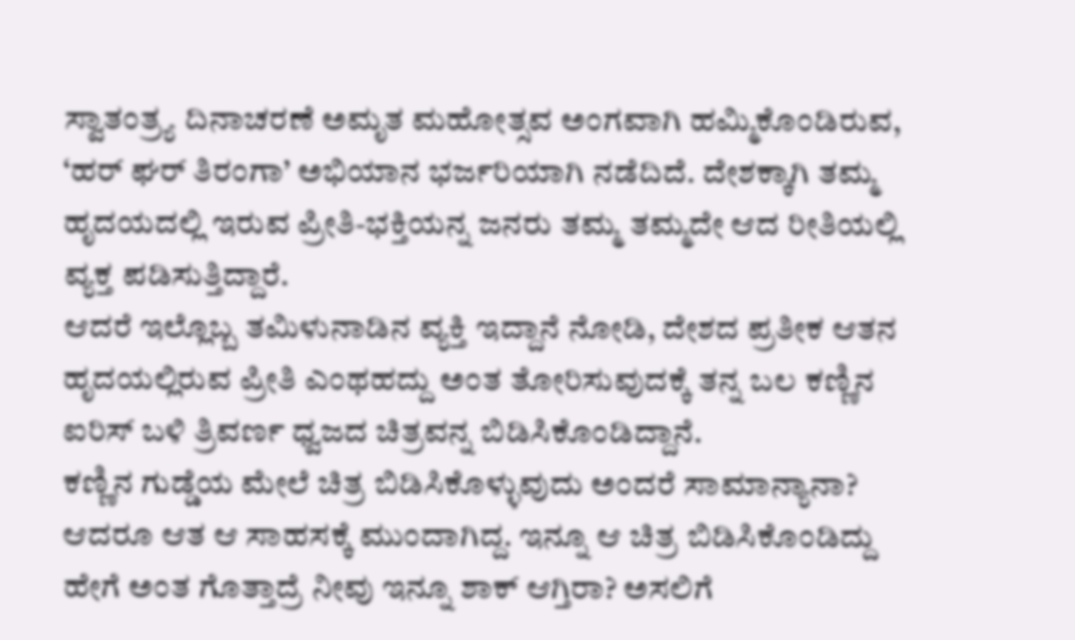ಸ್ವಾತಂತ್ರ್ಯ ದಿನಾಚರಣೆ ಅಮೃತ ಮಹೋತ್ಸವ ಅಂಗವಾಗಿ ಹಮ್ಮಿಕೊಂಡಿರುವ, ‘ಹರ್ ಘರ್ ತಿರಂಗಾ’ ಅಭಿಯಾನ ಭರ್ಜರಿಯಾಗಿ ನಡೆದಿದೆ. ದೇಶಕ್ಕಾಗಿ ತಮ್ಮ ಹೃದಯದಲ್ಲಿ ಇರುವ ಪ್ರೀತಿ-ಭಕ್ತಿಯನ್ನ ಜನರು ತಮ್ಮ ತಮ್ಮದೇ ಆದ ರೀತಿಯಲ್ಲಿ ವ್ಯಕ್ತ ಪಡಿಸುತ್ತಿದ್ದಾರೆ.
ಆದರೆ ಇಲ್ಲೊಬ್ಬ ತಮಿಳುನಾಡಿನ ವ್ಯಕ್ತಿ ಇದ್ದಾನೆ ನೋಡಿ, ದೇಶದ ಪ್ರತೀಕ ಆತನ ಹೃದಯಲ್ಲಿರುವ ಪ್ರೀತಿ ಎಂಥಹದ್ದು ಅಂತ ತೋರಿಸುವುದಕ್ಕೆ ತನ್ನ ಬಲ ಕಣ್ಣಿನ ಐರಿಸ್ ಬಳಿ ತ್ರಿವರ್ಣ ಧ್ವಜದ ಚಿತ್ರವನ್ನ ಬಿಡಿಸಿಕೊಂಡಿದ್ದಾನೆ.
ಕಣ್ಣಿನ ಗುಡ್ಡೆಯ ಮೇಲೆ ಚಿತ್ರ ಬಿಡಿಸಿಕೊಳ್ಳುವುದು ಅಂದರೆ ಸಾಮಾನ್ಯಾನಾ? ಆದರೂ ಆತ ಆ ಸಾಹಸಕ್ಕೆ ಮುಂದಾಗಿದ್ದ. ಇನ್ನೂ ಆ ಚಿತ್ರ ಬಿಡಿಸಿಕೊಂಡಿದ್ದು ಹೇಗೆ ಅಂತ ಗೊತ್ತಾದ್ರೆ ನೀವು ಇನ್ನೂ ಶಾಕ್ ಆಗ್ತಿರಾ? ಅಸಲಿಗೆ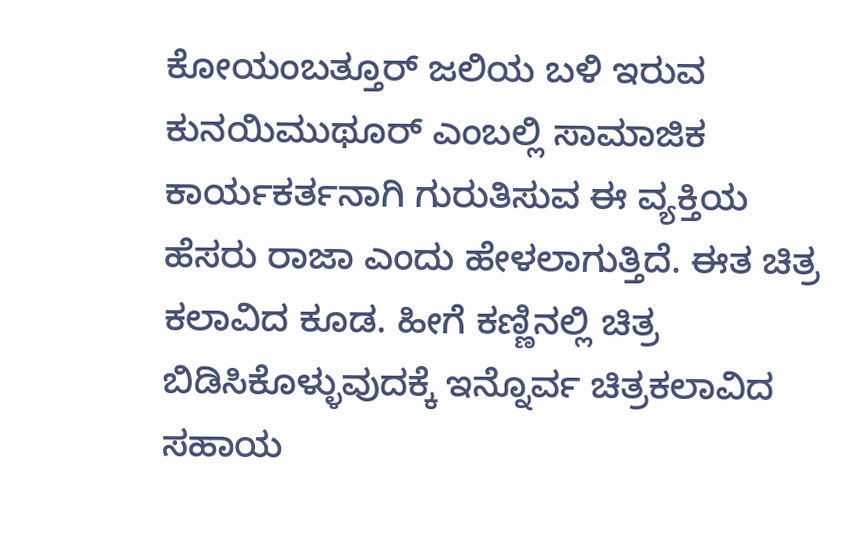ಕೋಯಂಬತ್ತೂರ್ ಜಲಿಯ ಬಳಿ ಇರುವ ಕುನಯಿಮುಥೂರ್ ಎಂಬಲ್ಲಿ ಸಾಮಾಜಿಕ ಕಾರ್ಯಕರ್ತನಾಗಿ ಗುರುತಿಸುವ ಈ ವ್ಯಕ್ತಿಯ ಹೆಸರು ರಾಜಾ ಎಂದು ಹೇಳಲಾಗುತ್ತಿದೆ. ಈತ ಚಿತ್ರ ಕಲಾವಿದ ಕೂಡ. ಹೀಗೆ ಕಣ್ಣಿನಲ್ಲಿ ಚಿತ್ರ ಬಿಡಿಸಿಕೊಳ್ಳುವುದಕ್ಕೆ ಇನ್ನೊರ್ವ ಚಿತ್ರಕಲಾವಿದ ಸಹಾಯ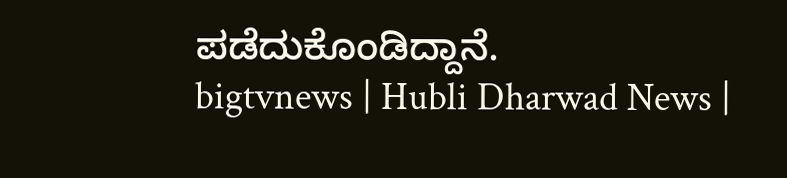ಪಡೆದುಕೊಂಡಿದ್ದಾನೆ.
bigtvnews | Hubli Dharwad News |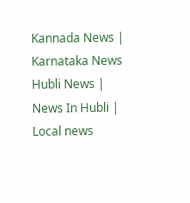Kannada News | Karnataka News Hubli News | News In Hubli | Local news